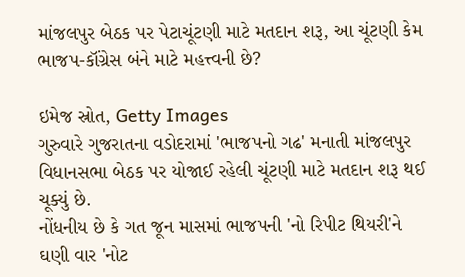માંજલપુર બેઠક પર પેટાચૂંટણી માટે મતદાન શરૂ, આ ચૂંટણી કેમ ભાજપ-કૉંગ્રેસ બંને માટે મહત્ત્વની છે?

ઇમેજ સ્રોત, Getty Images
ગુરુવારે ગુજરાતના વડોદરામાં 'ભાજપનો ગઢ' મનાતી માંજલપુર વિધાનસભા બેઠક પર યોજાઈ રહેલી ચૂંટણી માટે મતદાન શરૂ થઈ ચૂક્યું છે.
નોંધનીય છે કે ગત જૂન માસમાં ભાજપની 'નો રિપીટ થિયરી'ને ઘણી વાર 'નોટ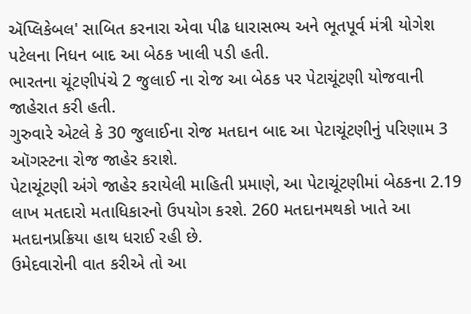ઍપ્લિકેબલ' સાબિત કરનારા એવા પીઢ ધારાસભ્ય અને ભૂતપૂર્વ મંત્રી યોગેશ પટેલના નિધન બાદ આ બેઠક ખાલી પડી હતી.
ભારતના ચૂંટણીપંચે 2 જુલાઈ ના રોજ આ બેઠક પર પેટાચૂંટણી યોજવાની જાહેરાત કરી હતી.
ગુરુવારે એટલે કે 30 જુલાઈના રોજ મતદાન બાદ આ પેટાચૂંટણીનું પરિણામ 3 ઑગસ્ટના રોજ જાહેર કરાશે.
પેટાચૂંટણી અંગે જાહેર કરાયેલી માહિતી પ્રમાણે, આ પેટાચૂંટણીમાં બેઠકના 2.19 લાખ મતદારો મતાધિકારનો ઉપયોગ કરશે. 260 મતદાનમથકો ખાતે આ મતદાનપ્રક્રિયા હાથ ધરાઈ રહી છે.
ઉમેદવારોની વાત કરીએ તો આ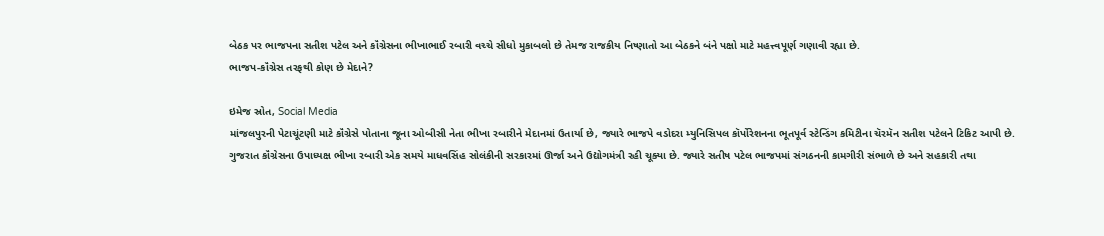બેઠક પર ભાજપના સતીશ પટેલ અને કૉંગ્રેસના ભીખાભાઈ રબારી વચ્ચે સીધો મુકાબલો છે તેમજ રાજકીય નિષ્ણાતો આ બેઠકને બંને પક્ષો માટે મહત્ત્વપૂર્ણ ગણાવી રહ્યા છે.
ભાજપ-કૉંગ્રેસ તરફથી કોણ છે મેદાને?

ઇમેજ સ્રોત, Social Media
માંજલપુરની પેટાચૂંટણી માટે કૉંગ્રેસે પોતાના જૂના ઓબીસી નેતા ભીખા રબારીને મેદાનમાં ઉતાર્યા છે, જ્યારે ભાજપે વડોદરા મ્યુનિસિપલ કૉર્પોરેશનના ભૂતપૂર્વ સ્ટેન્ડિંગ કમિટીના ચૅરમૅન સતીશ પટેલને ટિકિટ આપી છે.
ગુજરાત કૉંગ્રેસના ઉપાધ્યક્ષ ભીખા રબારી એક સમયે માધવસિંહ સોલંકીની સરકારમાં ઊર્જા અને ઉદ્યોગમંત્રી રહી ચૂક્યા છે. જ્યારે સતીષ પટેલ ભાજપમાં સંગઠનની કામગીરી સંભાળે છે અને સહકારી તથા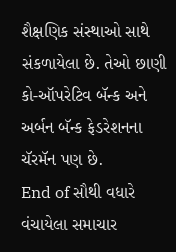શૈક્ષણિક સંસ્થાઓ સાથે સંકળાયેલા છે. તેઓ છાણી કો-ઑપરેટિવ બૅન્ક અને અર્બન બૅન્ક ફેડરેશનના ચૅરમૅન પણ છે.
End of સૌથી વધારે વંચાયેલા સમાચાર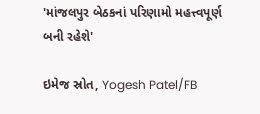'માંજલપુર બેઠકનાં પરિણામો મહત્ત્વપૂર્ણ બની રહેશે'

ઇમેજ સ્રોત, Yogesh Patel/FB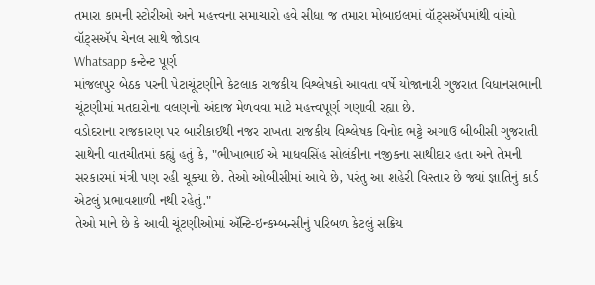તમારા કામની સ્ટોરીઓ અને મહત્ત્વના સમાચારો હવે સીધા જ તમારા મોબાઇલમાં વૉટ્સઍપમાંથી વાંચો
વૉટ્સઍપ ચેનલ સાથે જોડાવ
Whatsapp કન્ટેન્ટ પૂર્ણ
માંજલપુર બેઠક પરની પેટાચૂંટણીને કેટલાક રાજકીય વિશ્લેષકો આવતા વર્ષે યોજાનારી ગુજરાત વિધાનસભાની ચૂંટણીમાં મતદારોના વલણનો અંદાજ મેળવવા માટે મહત્ત્વપૂર્ણ ગણાવી રહ્યા છે.
વડોદરાના રાજકારણ પર બારીકાઈથી નજર રાખતા રાજકીય વિશ્લેષક વિનોદ ભટ્ટે અગાઉ બીબીસી ગુજરાતી સાથેની વાતચીતમાં કહ્યું હતું કે, "ભીખાભાઈ એ માધવસિંહ સોલંકીના નજીકના સાથીદાર હતા અને તેમની સરકારમાં મંત્રી પણ રહી ચૂક્યા છે. તેઓ ઓબીસીમાં આવે છે, પરંતુ આ શહેરી વિસ્તાર છે જ્યાં જ્ઞાતિનું કાર્ડ એટલું પ્રભાવશાળી નથી રહેતું."
તેઓ માને છે કે આવી ચૂંટણીઓમાં ઍન્ટિ-ઇન્કમ્બન્સીનું પરિબળ કેટલું સક્રિય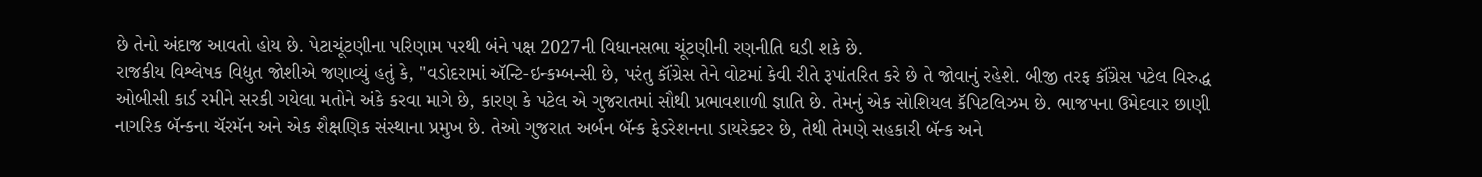છે તેનો અંદાજ આવતો હોય છે. પેટાચૂંટણીના પરિણામ પરથી બંને પક્ષ 2027ની વિધાનસભા ચૂંટણીની રણનીતિ ઘડી શકે છે.
રાજકીય વિશ્લેષક વિદ્યુત જોશીએ જણાવ્યું હતું કે, "વડોદરામાં ઍન્ટિ-ઇન્કમ્બન્સી છે, પરંતુ કૉંગ્રેસ તેને વોટમાં કેવી રીતે રૂપાંતરિત કરે છે તે જોવાનું રહેશે. બીજી તરફ કૉંગ્રેસ પટેલ વિરુદ્ધ ઓબીસી કાર્ડ રમીને સરકી ગયેલા મતોને અંકે કરવા માગે છે, કારણ કે પટેલ એ ગુજરાતમાં સૌથી પ્રભાવશાળી જ્ઞાતિ છે. તેમનું એક સોશિયલ કૅપિટલિઝમ છે. ભાજપના ઉમેદવાર છાણી નાગરિક બૅન્કના ચૅરમૅન અને એક શૈક્ષણિક સંસ્થાના પ્રમુખ છે. તેઓ ગુજરાત અર્બન બૅન્ક ફેડરેશનના ડાયરેક્ટર છે, તેથી તેમણે સહકારી બૅન્ક અને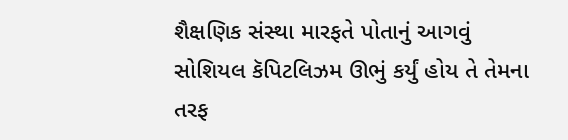શૈક્ષણિક સંસ્થા મારફતે પોતાનું આગવું સોશિયલ કૅપિટલિઝમ ઊભું કર્યું હોય તે તેમના તરફ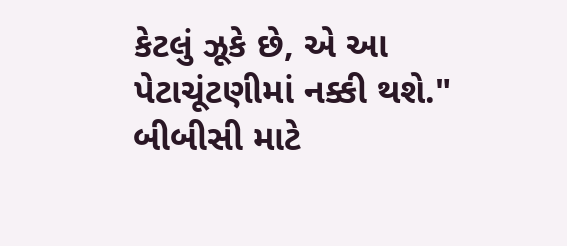કેટલું ઝૂકે છે, એ આ પેટાચૂંટણીમાં નક્કી થશે."
બીબીસી માટે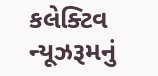કલેક્ટિવ ન્યૂઝરૂમનું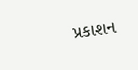પ્રકાશન